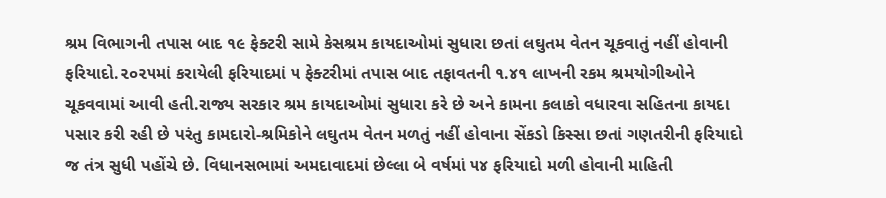શ્રમ વિભાગની તપાસ બાદ ૧૯ ફેક્ટરી સામે કેસશ્રમ કાયદાઓમાં સુધારા છતાં લઘુતમ વેતન ચૂકવાતું નહીં હોવાની ફરિયાદો.૨૦૨૫માં કરાયેલી ફરિયાદમાં ૫ ફેક્ટરીમાં તપાસ બાદ તફાવતની ૧.૪૧ લાખની રકમ શ્રમયોગીઓને ચૂકવવામાં આવી હતી.રાજ્ય સરકાર શ્રમ કાયદાઓમાં સુધારા કરે છે અને કામના કલાકો વધારવા સહિતના કાયદા પસાર કરી રહી છે પરંતુ કામદારો-શ્રમિકોને લઘુતમ વેતન મળતું નહીં હોવાના સેંકડો કિસ્સા છતાં ગણતરીની ફરિયાદો જ તંત્ર સુધી પહોંચે છે. વિધાનસભામાં અમદાવાદમાં છેલ્લા બે વર્ષમાં ૫૪ ફરિયાદો મળી હોવાની માહિતી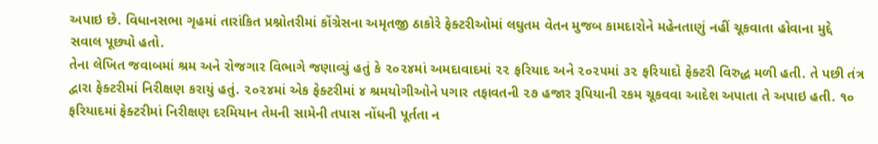અપાઇ છે. વિધાનસભા ગૃહમાં તારાંકિત પ્રશ્નોતરીમાં કોંગ્રેસના અમૃતજી ઠાકોરે ફેક્ટરીઓમાં લઘુતમ વેતન મુજબ કામદારોને મહેનતાણું નહીં ચૂકવાતા હોવાના મુદ્દે સવાલ પૂછ્યો હતો.
તેના લેખિત જવાબમાં શ્રમ અને રોજગાર વિભાગે જણાવ્યું હતું કે ૨૦૨૪માં અમદાવાદમાં ૨૨ ફરિયાદ અને ૨૦૨૫માં ૩૨ ફરિયાદો ફેક્ટરી વિરુદ્ધ મળી હતી. તે પછી તંત્ર દ્વારા ફેક્ટરીમાં નિરીક્ષણ કરાયું હતું. ૨૦૨૪માં એક ફેક્ટરીમાં ૪ શ્રમયોગીઓને પગાર તફાવતની ૨૭ હજાર રૂપિયાની રકમ ચૂકવવા આદેશ અપાતા તે અપાઇ હતી. ૧૦ ફરિયાદમાં ફેક્ટરીમાં નિરીક્ષણ દરમિયાન તેમની સામેની તપાસ નોંધની પૂર્તતા ન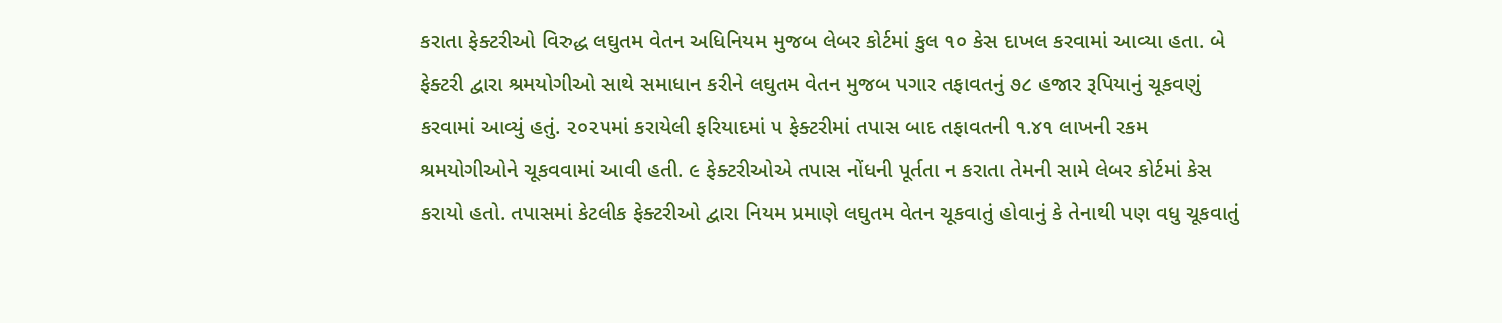કરાતા ફેક્ટરીઓ વિરુદ્ધ લઘુતમ વેતન અધિનિયમ મુજબ લેબર કોર્ટમાં કુલ ૧૦ કેસ દાખલ કરવામાં આવ્યા હતા. બે ફેક્ટરી દ્વારા શ્રમયોગીઓ સાથે સમાધાન કરીને લઘુતમ વેતન મુજબ પગાર તફાવતનું ૭૮ હજાર રૂપિયાનું ચૂકવણું કરવામાં આવ્યું હતું. ૨૦૨૫માં કરાયેલી ફરિયાદમાં ૫ ફેક્ટરીમાં તપાસ બાદ તફાવતની ૧.૪૧ લાખની રકમ શ્રમયોગીઓને ચૂકવવામાં આવી હતી. ૯ ફેક્ટરીઓએ તપાસ નોંધની પૂર્તતા ન કરાતા તેમની સામે લેબર કોર્ટમાં કેસ કરાયો હતો. તપાસમાં કેટલીક ફેક્ટરીઓ દ્વારા નિયમ પ્રમાણે લઘુતમ વેતન ચૂકવાતું હોવાનું કે તેનાથી પણ વધુ ચૂકવાતું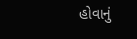હોવાનું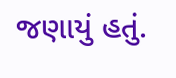જણાયું હતું.